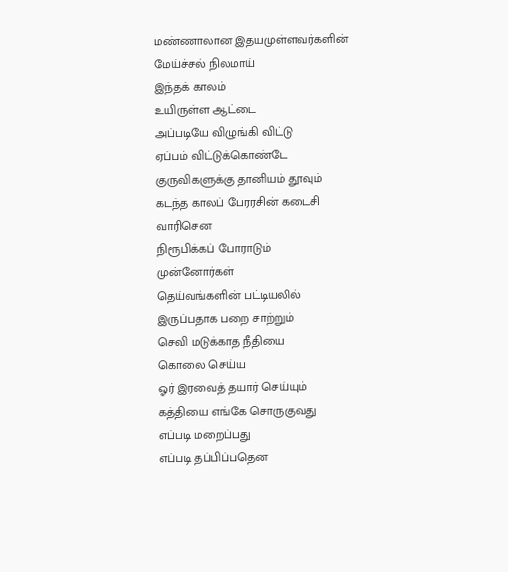மண்ணாலான இதயமுள்ளவர்களின்
மேய்ச்சல் நிலமாய்
இந்தக் காலம்
உயிருள்ள ஆட்டை
அப்படியே விழுங்கி விட்டு
ஏப்பம் விட்டுக்கொண்டே
குருவிகளுக்கு தானியம் தூவும்
கடந்த காலப் பேரரசின் கடைசி வாரிசென
நிரூபிக்கப் போராடும்
முன்னோர்கள்
தெய்வங்களின் பட்டியலில்
இருப்பதாக பறை சாற்றும்
செவி மடுக்காத நீதியை
கொலை செய்ய
ஓர் இரவைத் தயார் செய்யும்
கத்தியை எங்கே சொருகுவது
எப்படி மறைப்பது
எப்படி தப்பிப்பதென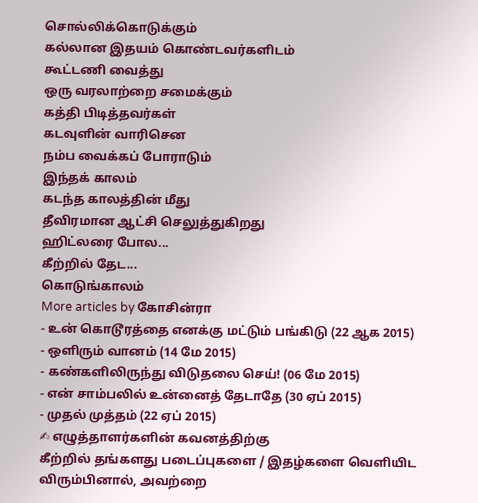சொல்லிக்கொடுக்கும்
கல்லான இதயம் கொண்டவர்களிடம்
கூட்டணி வைத்து
ஒரு வரலாற்றை சமைக்கும்
கத்தி பிடித்தவர்கள்
கடவுளின் வாரிசென
நம்ப வைக்கப் போராடும்
இந்தக் காலம்
கடந்த காலத்தின் மீது
தீவிரமான ஆட்சி செலுத்துகிறது
ஹிட்லரை போல...
கீற்றில் தேட...
கொடுங்காலம்
More articles by கோசின்ரா
- உன் கொடூரத்தை எனக்கு மட்டும் பங்கிடு (22 ஆக 2015)
- ஒளிரும் வானம் (14 மே 2015)
- கண்களிலிருந்து விடுதலை செய்! (06 மே 2015)
- என் சாம்பலில் உன்னைத் தேடாதே (30 ஏப் 2015)
- முதல் முத்தம் (22 ஏப் 2015)
✍ எழுத்தாளர்களின் கவனத்திற்கு
கீற்றில் தங்களது படைப்புகளை / இதழ்களை வெளியிட விரும்பினால், அவற்றை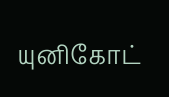யுனிகோட்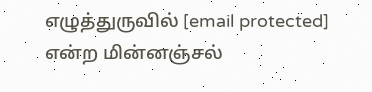எழுத்துருவில் [email protected] என்ற மின்னஞ்சல்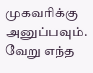முகவரிக்கு அனுப்பவும்.
வேறு எந்த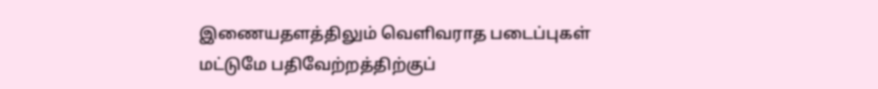இணையதளத்திலும் வெளிவராத படைப்புகள் மட்டுமே பதிவேற்றத்திற்குப்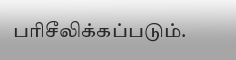பரிசீலிக்கப்படும்.